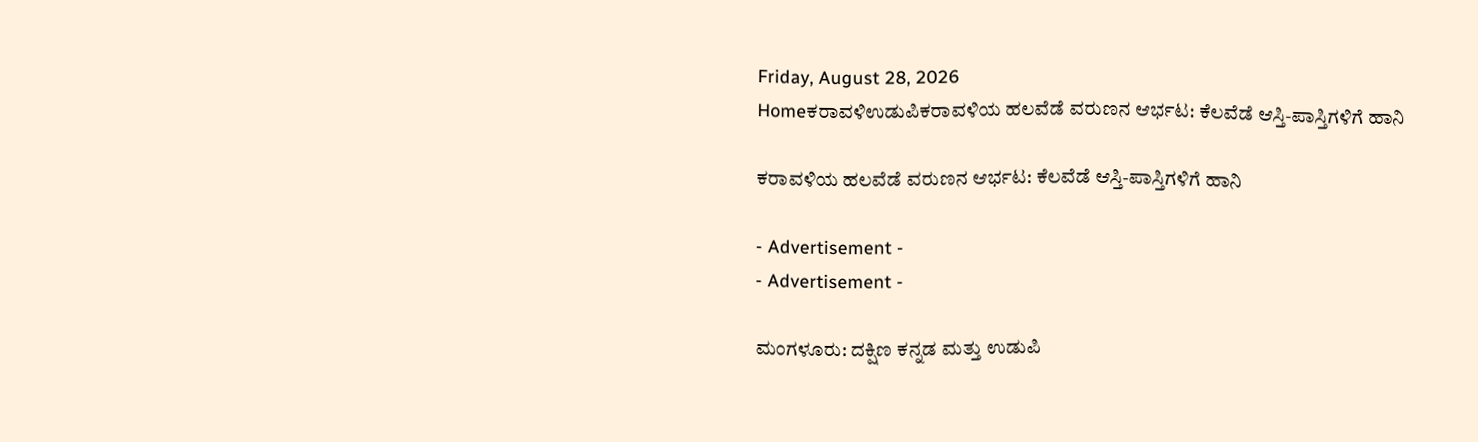Friday, August 28, 2026
Homeಕರಾವಳಿಉಡುಪಿಕರಾವಳಿಯ ಹಲವೆಡೆ ವರುಣನ ಆರ್ಭಟ: ಕೆಲವೆಡೆ ಆಸ್ತಿ-ಪಾಸ್ತಿಗಳಿಗೆ ಹಾನಿ

ಕರಾವಳಿಯ ಹಲವೆಡೆ ವರುಣನ ಆರ್ಭಟ: ಕೆಲವೆಡೆ ಆಸ್ತಿ-ಪಾಸ್ತಿಗಳಿಗೆ ಹಾನಿ

- Advertisement -
- Advertisement -

ಮಂಗಳೂರು: ದಕ್ಷಿಣ ಕನ್ನಡ ಮತ್ತು ಉಡುಪಿ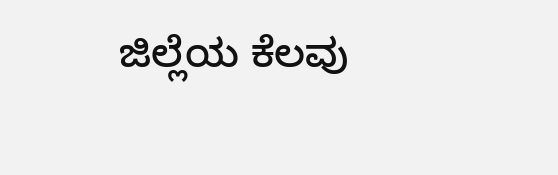ಜಿಲ್ಲೆಯ ಕೆಲವು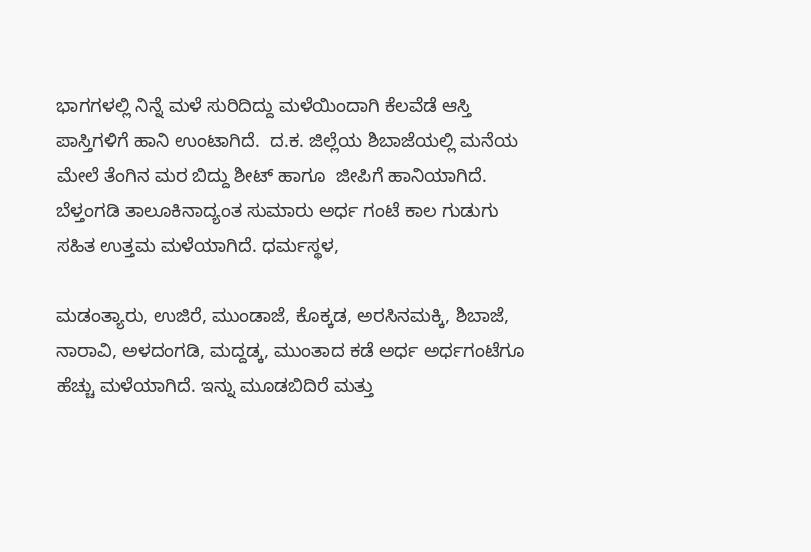ಭಾಗಗಳಲ್ಲಿ ನಿನ್ನೆ ಮಳೆ ಸುರಿದಿದ್ದು ಮಳೆಯಿಂದಾಗಿ ಕೆಲವೆಡೆ ಆಸ್ತಿ ಪಾಸ್ತಿಗಳಿಗೆ ಹಾನಿ ಉಂಟಾಗಿದೆ.  ದ.ಕ. ಜಿಲ್ಲೆಯ ಶಿಬಾಜೆಯಲ್ಲಿ ಮನೆಯ ಮೇಲೆ ತೆಂಗಿನ ಮರ ಬಿದ್ದು ಶೀಟ್‌ ಹಾಗೂ  ಜೀಪಿಗೆ ಹಾನಿಯಾಗಿದೆ. ಬೆಳ್ತಂಗಡಿ ತಾಲೂಕಿನಾದ್ಯಂತ ಸುಮಾರು ಅರ್ಧ ಗಂಟೆ ಕಾಲ ಗುಡುಗು ಸಹಿತ ಉತ್ತಮ ಮಳೆಯಾಗಿದೆ. ಧರ್ಮಸ್ಥಳ,

ಮಡಂತ್ಯಾರು, ಉಜಿರೆ, ಮುಂಡಾಜೆ, ಕೊಕ್ಕಡ, ಅರಸಿನಮಕ್ಕಿ, ಶಿಬಾಜೆ, ನಾರಾವಿ, ಅಳದಂಗಡಿ, ಮದ್ದಡ್ಕ, ಮುಂತಾದ ಕಡೆ ಅರ್ಧ ಅರ್ಧಗಂಟೆಗೂ ಹೆಚ್ಚು ಮಳೆಯಾಗಿದೆ. ಇನ್ನು ಮೂಡಬಿದಿರೆ ಮತ್ತು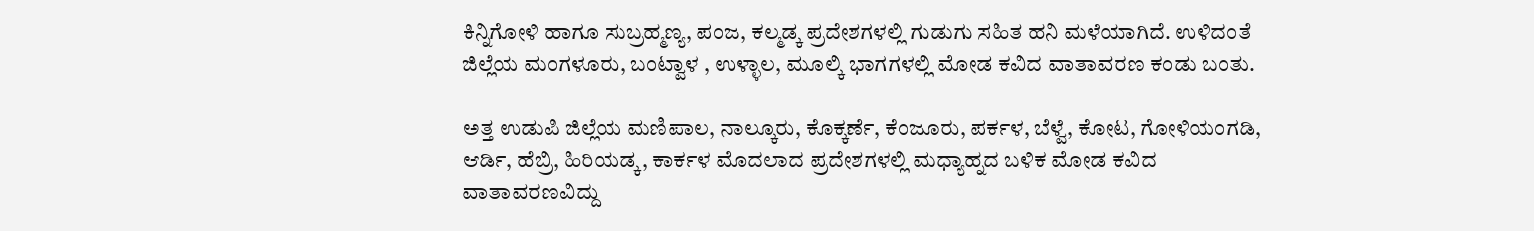ಕಿನ್ನಿಗೋಳಿ ಹಾಗೂ ಸುಬ್ರಹ್ಮಣ್ಯ, ಪಂಜ, ಕಲ್ಮಡ್ಕ ಪ್ರದೇಶಗಳಲ್ಲಿ ಗುಡುಗು ಸಹಿತ ಹನಿ ಮಳೆಯಾಗಿದೆ. ಉಳಿದಂತೆ ಜಿಲ್ಲೆಯ ಮಂಗಳೂರು, ಬಂಟ್ವಾಳ , ಉಳ್ಳಾಲ, ಮೂಲ್ಕಿ ಭಾಗಗಳಲ್ಲಿ ಮೋಡ ಕವಿದ ವಾತಾವರಣ ಕಂಡು ಬಂತು.

ಅತ್ತ ಉಡುಪಿ ಜಿಲ್ಲೆಯ ಮಣಿಪಾಲ, ನಾಲ್ಕೂರು, ಕೊಕ್ಕರ್ಣೆ, ಕೆಂಜೂರು, ಪರ್ಕಳ, ಬೆಳ್ವೆ, ಕೋಟ, ಗೋಳಿಯಂಗಡಿ, ಆರ್ಡಿ, ಹೆಬ್ರಿ, ಹಿರಿಯಡ್ಕ, ಕಾರ್ಕಳ ಮೊದಲಾದ ಪ್ರದೇಶಗಳಲ್ಲಿ ಮಧ್ಯಾಹ್ನದ ಬಳಿಕ ಮೋಡ ಕವಿದ ವಾತಾವರಣವಿದ್ದು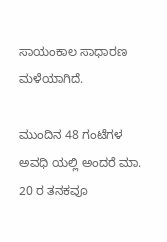ಸಾಯಂಕಾಲ ಸಾಧಾರಣ ಮಳೆಯಾಗಿದೆ.

ಮುಂದಿನ 48 ಗಂಟೆಗಳ ಅವಧಿ ಯಲ್ಲಿ ಅಂದರೆ ಮಾ. 20 ರ ತನಕವೂ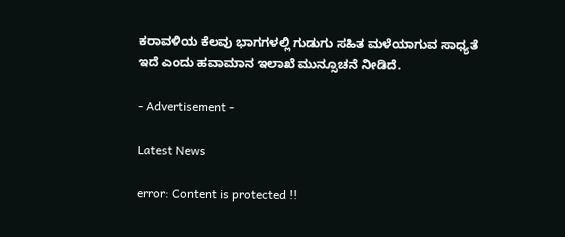ಕರಾವಳಿಯ ಕೆಲವು ಭಾಗಗಳಲ್ಲಿ ಗುಡುಗು ಸಹಿತ ಮಳೆಯಾಗುವ ಸಾಧ್ಯತೆ ಇದೆ ಎಂದು ಹವಾಮಾನ ಇಲಾಖೆ ಮುನ್ಸೂಚನೆ ನೀಡಿದೆ.

- Advertisement -

Latest News

error: Content is protected !!